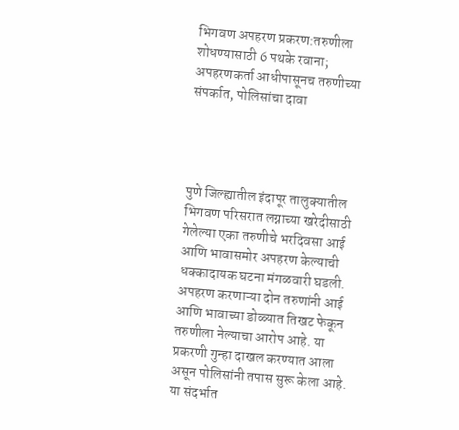भिगवण अपहरण प्रकरण:तरुणीला शोधण्यासाठी 6 पथके रवाना; अपहरणकर्ता आधीपासूनच तरुणीच्या संपर्कात, पोलिसांचा दावा




पुणे जिल्ह्यातील इंदापूर तालुक्यातील भिगवण परिसरात लग्नाच्या खरेदीसाठी गेलेल्या एका तरुणीचे भरदिवसा आई आणि भावासमोर अपहरण केल्याची धक्कादायक घटना मंगळवारी घडली. अपहरण करणाऱ्या दोन तरुणांनी आई आणि भावाच्या डोळ्यात तिखट फेकून तरुणीला नेल्याचा आरोप आहे. या प्रकरणी गुन्हा दाखल करण्यात आला असून पोलिसांनी तपास सुरू केला आहे. या संदर्भात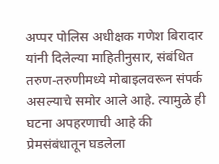अप्पर पोलिस अधीक्षक गणेश बिरादार यांनी दिलेल्या माहितीनुसार, संबंधित तरुण-तरुणीमध्ये मोबाइलवरून संपर्क असल्याचे समोर आले आहे. त्यामुळे ही घटना अपहरणाची आहे की प्रेमसंबंधातून घडलेला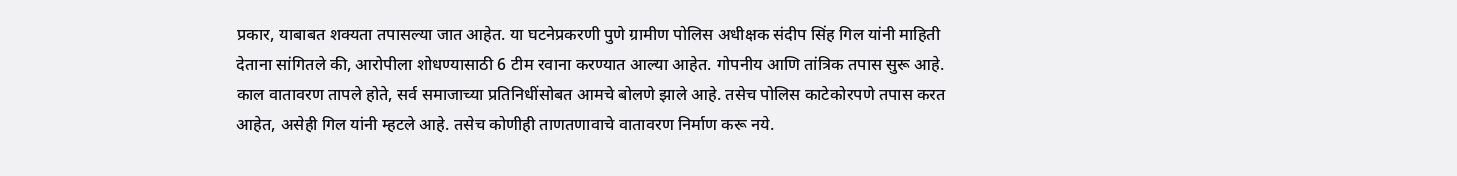प्रकार, याबाबत शक्यता तपासल्या जात आहेत. या घटनेप्रकरणी पुणे ग्रामीण पोलिस अधीक्षक संदीप सिंह गिल यांनी माहिती देताना सांगितले की, आरोपीला शोधण्यासाठी 6 टीम रवाना करण्यात आल्या आहेत. गोपनीय आणि तांत्रिक तपास सुरू आहे. काल वातावरण तापले होते, सर्व समाजाच्या प्रतिनिधींसोबत आमचे बोलणे झाले आहे. तसेच पोलिस काटेकोरपणे तपास करत आहेत, असेही गिल यांनी म्हटले आहे. तसेच कोणीही ताणतणावाचे वातावरण निर्माण करू नये.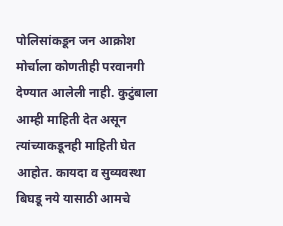पोलिसांकडून जन आक्रोश मोर्चाला कोणतीही परवानगी देण्यात आलेली नाही. कुटुंबाला आम्ही माहिती देत असून त्यांच्याकडूनही माहिती घेत आहोत. कायदा व सुव्यवस्था बिघडू नये यासाठी आमचे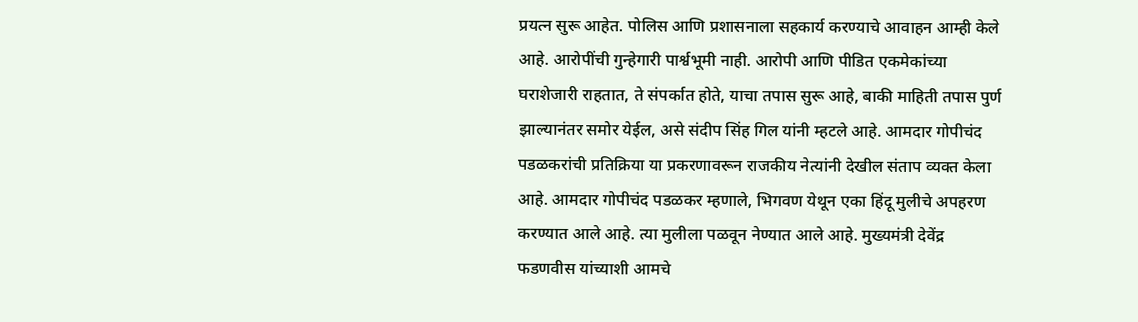प्रयत्न सुरू आहेत. पोलिस आणि प्रशासनाला सहकार्य करण्याचे आवाहन आम्ही केले आहे. आरोपींची गुन्हेगारी पार्श्वभूमी नाही. आरोपी आणि पीडित एकमेकांच्या घराशेजारी राहतात, ते संपर्कात होते, याचा तपास सुरू आहे, बाकी माहिती तपास पुर्ण झाल्यानंतर समोर येईल, असे संदीप सिंह गिल यांनी म्हटले आहे. आमदार गोपीचंद पडळकरांची प्रतिक्रिया या प्रकरणावरून राजकीय नेत्यांनी देखील संताप व्यक्त केला आहे. आमदार गोपीचंद पडळकर म्हणाले, भिगवण येथून एका हिंदू मुलीचे अपहरण करण्यात आले आहे. त्या मुलीला पळवून नेण्यात आले आहे. मुख्यमंत्री देवेंद्र फडणवीस यांच्याशी आमचे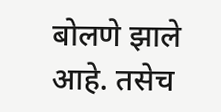बोलणे झाले आहे. तसेच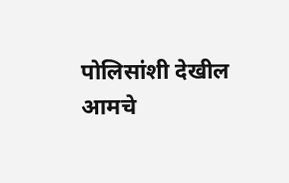पोलिसांशी देखील आमचे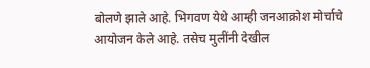बोलणे झाले आहे. भिगवण येथे आम्ही जनआक्रोश मोर्चाचे आयोजन केले आहे. तसेच मुलींनी देखील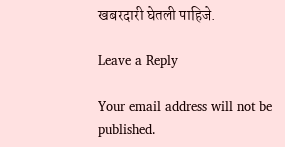खबरदारी घेतली पाहिजे.

Leave a Reply

Your email address will not be published.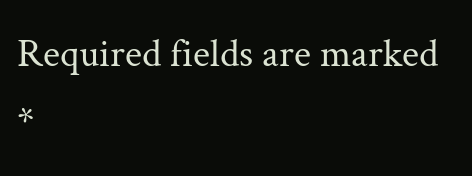Required fields are marked *